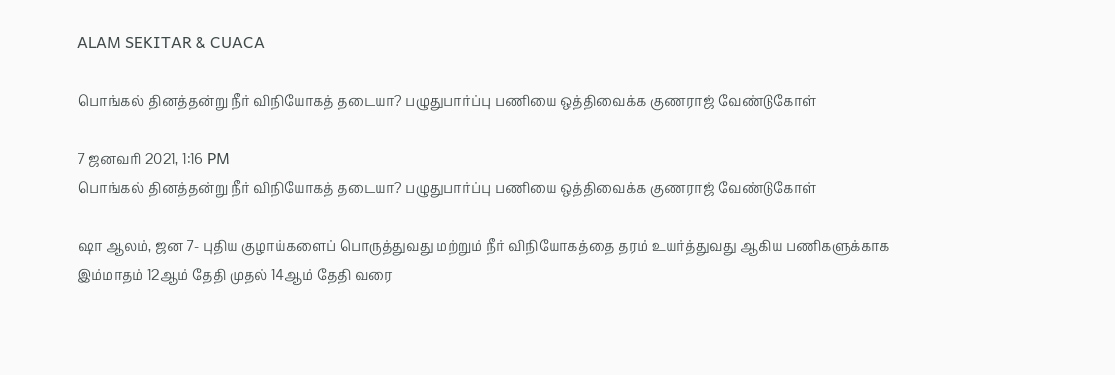ALAM SEKITAR & CUACA

பொங்கல் தினத்தன்று நீர் விநியோகத் தடையா? பழுதுபார்ப்பு பணியை ஒத்திவைக்க குணராஜ் வேண்டுகோள்

7 ஜனவரி 2021, 1:16 PM
பொங்கல் தினத்தன்று நீர் விநியோகத் தடையா? பழுதுபார்ப்பு பணியை ஒத்திவைக்க குணராஜ் வேண்டுகோள்

ஷா ஆலம், ஜன 7- புதிய குழாய்களைப் பொருத்துவது மற்றும் நீர் விநியோகத்தை தரம் உயர்த்துவது ஆகிய பணிகளுக்காக இம்மாதம் 12ஆம் தேதி முதல் 14ஆம் தேதி வரை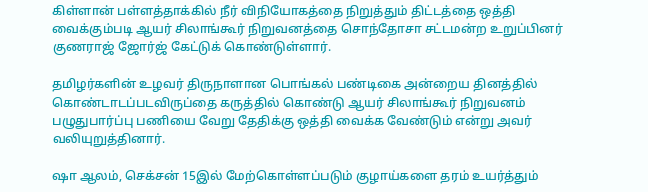கிள்ளான் பள்ளத்தாக்கில் நீர் விநியோகத்தை நிறுத்தும் திட்டத்தை ஒத்தி வைக்கும்படி ஆயர் சிலாங்கூர் நிறுவனத்தை சொந்தோசா சட்டமன்ற உறுப்பினர் குணராஜ் ஜோர்ஜ் கேட்டுக் கொண்டுள்ளார்.

தமிழர்களின் உழவர் திருநாளான பொங்கல் பண்டிகை அன்றைய தினத்தில் கொண்டாடப்படவிருப்தை கருத்தில் கொண்டு ஆயர் சிலாங்கூர் நிறுவனம் பழுதுபார்ப்பு பணியை வேறு தேதிக்கு ஒத்தி வைக்க வேண்டும் என்று அவர் வலியுறுத்தினார்.

ஷா ஆலம், செக்சன் 15இல் மேற்கொள்ளப்படும் குழாய்களை தரம் உயர்த்தும்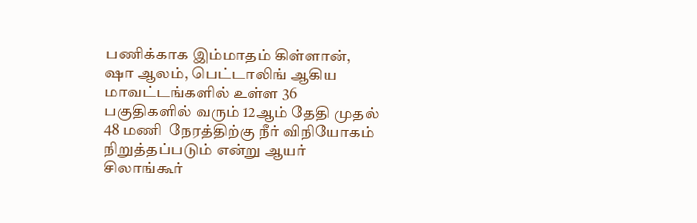பணிக்காக இம்மாதம் கிள்ளான், ஷா ஆலம், பெட்டாலிங் ஆகிய மாவட்டங்களில் உள்ள 36 பகுதிகளில் வரும் 12ஆம் தேதி முதல் 48 மணி  நேரத்திற்கு நீர் விநியோகம் நிறுத்தப்படும் என்று ஆயர் சிலாங்கூர்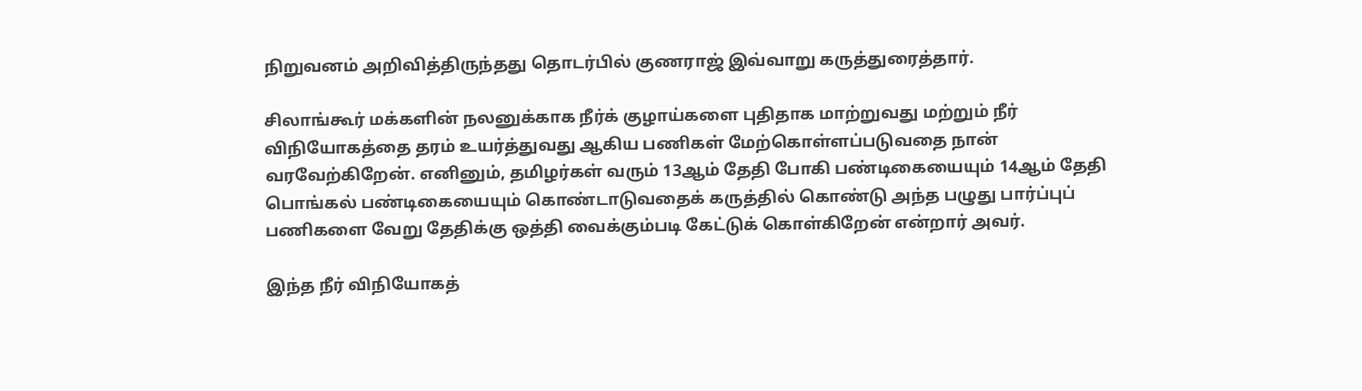நிறுவனம் அறிவித்திருந்தது தொடர்பில் குணராஜ் இவ்வாறு கருத்துரைத்தார்.

சிலாங்கூர் மக்களின் நலனுக்காக நீர்க் குழாய்களை புதிதாக மாற்றுவது மற்றும் நீர் விநியோகத்தை தரம் உயர்த்துவது ஆகிய பணிகள் மேற்கொள்ளப்படுவதை நான் வரவேற்கிறேன். எனினும், தமிழர்கள் வரும் 13ஆம் தேதி போகி பண்டிகையையும் 14ஆம் தேதி பொங்கல் பண்டிகையையும் கொண்டாடுவதைக் கருத்தில் கொண்டு அந்த பழுது பார்ப்புப் பணிகளை வேறு தேதிக்கு ஒத்தி வைக்கும்படி கேட்டுக் கொள்கிறேன் என்றார் அவர்.

இந்த நீர் விநியோகத்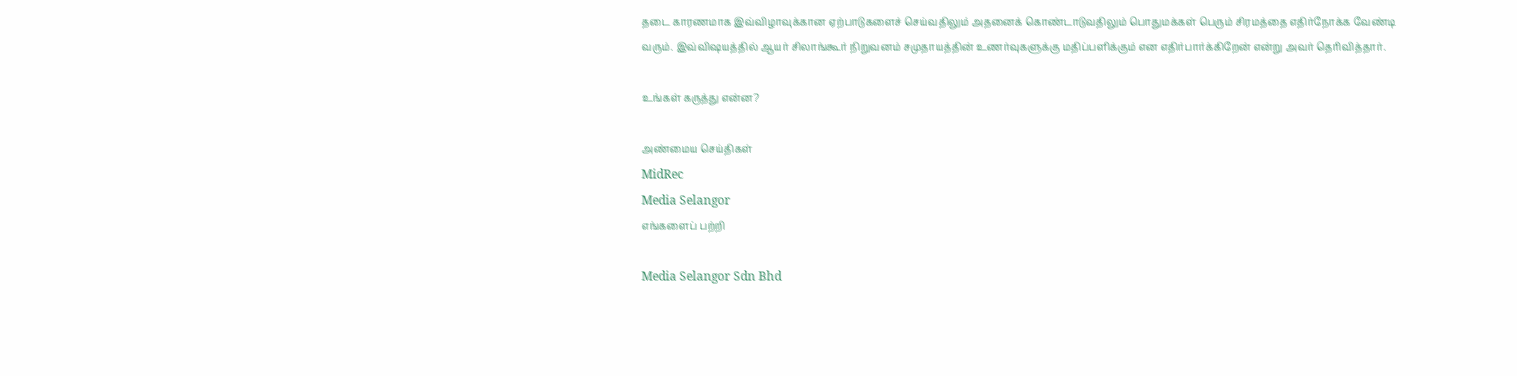தடை காரணமாக இவ்விழாவுக்கான ஏற்பாடுகளைச் செய்வதிலும் அதனைக் கொண்டாடுவதிலும் பொதுமக்கள் பெரும் சிரமத்தை எதிர்நோக்க வேண்டி வரும். இவ்விஷயத்தில் ஆயர் சிலாங்கூர் நிறுவனம் சமுதாயத்தின் உணர்வுகளுக்கு மதிப்பளிக்கும் என எதிர்பார்க்கிறேன் என்று அவர் தெரிவித்தார்.

உங்கள் கருத்து என்ன?

அண்மைய செய்திகள்
MidRec
Media Selangor
எங்களைப் பற்றி

Media Selangor Sdn Bhd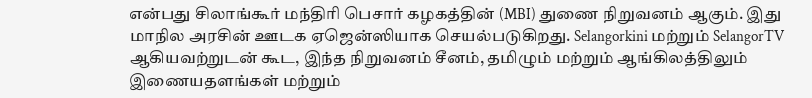என்பது சிலாங்கூர் மந்திரி பெசார் கழகத்தின் (MBI) துணை நிறுவனம் ஆகும். இது மாநில அரசின் ஊடக ஏஜென்ஸியாக செயல்படுகிறது. Selangorkini மற்றும் SelangorTV ஆகியவற்றுடன் கூட, இந்த நிறுவனம் சீனம், தமிழும் மற்றும் ஆங்கிலத்திலும் இணையதளங்கள் மற்றும்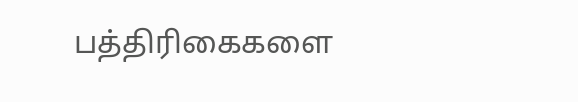பத்திரிகைகளை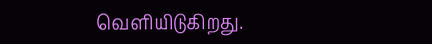வெளியிடுகிறது.